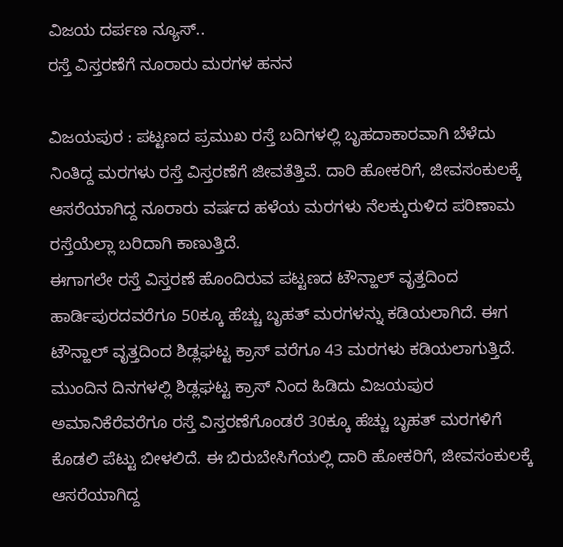ವಿಜಯ ದರ್ಪಣ ನ್ಯೂಸ್..
ರಸ್ತೆ ವಿಸ್ತರಣೆಗೆ ನೂರಾರು ಮರಗಳ ಹನನ

ವಿಜಯಪುರ : ಪಟ್ಟಣದ ಪ್ರಮುಖ ರಸ್ತೆ ಬದಿಗಳಲ್ಲಿ ಬೃಹದಾಕಾರವಾಗಿ ಬೆಳೆದು ನಿಂತಿದ್ದ ಮರಗಳು ರಸ್ತೆ ವಿಸ್ತರಣೆಗೆ ಜೀವತೆತ್ತಿವೆ. ದಾರಿ ಹೋಕರಿಗೆ, ಜೀವಸಂಕುಲಕ್ಕೆ ಆಸರೆಯಾಗಿದ್ದ ನೂರಾರು ವರ್ಷದ ಹಳೆಯ ಮರಗಳು ನೆಲಕ್ಕುರುಳಿದ ಪರಿಣಾಮ ರಸ್ತೆಯೆಲ್ಲಾ ಬರಿದಾಗಿ ಕಾಣುತ್ತಿದೆ.
ಈಗಾಗಲೇ ರಸ್ತೆ ವಿಸ್ತರಣೆ ಹೊಂದಿರುವ ಪಟ್ಟಣದ ಟೌನ್ಹಾಲ್ ವೃತ್ತದಿಂದ ಹಾರ್ಡಿಪುರದವರೆಗೂ 50ಕ್ಕೂ ಹೆಚ್ಚು ಬೃಹತ್ ಮರಗಳನ್ನು ಕಡಿಯಲಾಗಿದೆ. ಈಗ ಟೌನ್ಹಾಲ್ ವೃತ್ತದಿಂದ ಶಿಡ್ಲಘಟ್ಟ ಕ್ರಾಸ್ ವರೆಗೂ 43 ಮರಗಳು ಕಡಿಯಲಾಗುತ್ತಿದೆ.
ಮುಂದಿನ ದಿನಗಳಲ್ಲಿ ಶಿಡ್ಲಘಟ್ಟ ಕ್ರಾಸ್ ನಿಂದ ಹಿಡಿದು ವಿಜಯಪುರ ಅಮಾನಿಕೆರೆವರೆಗೂ ರಸ್ತೆ ವಿಸ್ತರಣೆಗೊಂಡರೆ 30ಕ್ಕೂ ಹೆಚ್ಚು ಬೃಹತ್ ಮರಗಳಿಗೆ ಕೊಡಲಿ ಪೆಟ್ಟು ಬೀಳಲಿದೆ. ಈ ಬಿರುಬೇಸಿಗೆಯಲ್ಲಿ ದಾರಿ ಹೋಕರಿಗೆ, ಜೀವಸಂಕುಲಕ್ಕೆ ಆಸರೆಯಾಗಿದ್ದ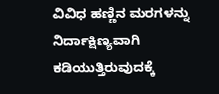ವಿವಿಧ ಹಣ್ಣಿನ ಮರಗಳನ್ನು ನಿರ್ದಾಕ್ಷಿಣ್ಯವಾಗಿ ಕಡಿಯುತ್ತಿರುವುದಕ್ಕೆ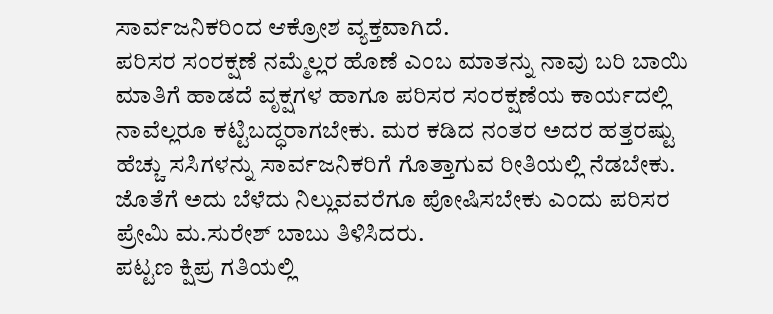ಸಾರ್ವಜನಿಕರಿಂದ ಆಕ್ರೋಶ ವ್ಯಕ್ತವಾಗಿದೆ.
ಪರಿಸರ ಸಂರಕ್ಷಣೆ ನಮ್ಮೆಲ್ಲರ ಹೊಣೆ ಎಂಬ ಮಾತನ್ನು ನಾವು ಬರಿ ಬಾಯಿ ಮಾತಿಗೆ ಹಾಡದೆ ವೃಕ್ಷಗಳ ಹಾಗೂ ಪರಿಸರ ಸಂರಕ್ಷಣೆಯ ಕಾರ್ಯದಲ್ಲಿ ನಾವೆಲ್ಲರೂ ಕಟ್ಟಿಬದ್ಧರಾಗಬೇಕು. ಮರ ಕಡಿದ ನಂತರ ಅದರ ಹತ್ತರಷ್ಟು ಹೆಚ್ಚು ಸಸಿಗಳನ್ನು ಸಾರ್ವಜನಿಕರಿಗೆ ಗೊತ್ತಾಗುವ ರೀತಿಯಲ್ಲಿ ನೆಡಬೇಕು. ಜೊತೆಗೆ ಅದು ಬೆಳೆದು ನಿಲ್ಲುವವರೆಗೂ ಪೋಷಿಸಬೇಕು ಎಂದು ಪರಿಸರ ಪ್ರೇಮಿ ಮ.ಸುರೇಶ್ ಬಾಬು ತಿಳಿಸಿದರು.
ಪಟ್ಟಣ ಕ್ಷಿಪ್ರ ಗತಿಯಲ್ಲಿ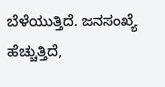ಬೆಳೆಯುತ್ತಿದೆ. ಜನಸಂಖ್ಯೆ ಹೆಚ್ಚುತ್ತಿದೆ,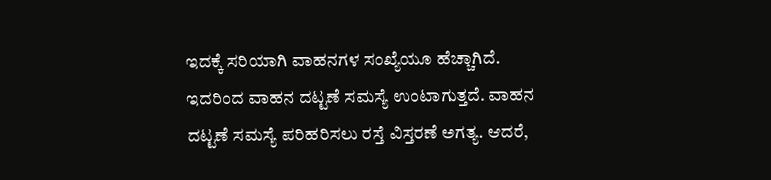ಇದಕ್ಕೆ ಸರಿಯಾಗಿ ವಾಹನಗಳ ಸಂಖ್ಯೆಯೂ ಹೆಚ್ಚಾಗಿದೆ. ಇದರಿಂದ ವಾಹನ ದಟ್ಟಣೆ ಸಮಸ್ಯೆ ಉಂಟಾಗುತ್ತದೆ. ವಾಹನ ದಟ್ಟಣೆ ಸಮಸ್ಯೆ ಪರಿಹರಿಸಲು ರಸ್ತೆ ವಿಸ್ತರಣೆ ಅಗತ್ಯ. ಆದರೆ,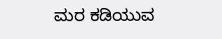ಮರ ಕಡಿಯುವ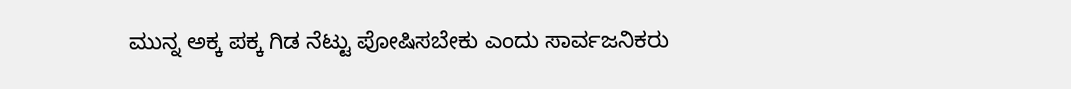ಮುನ್ನ ಅಕ್ಕ ಪಕ್ಕ ಗಿಡ ನೆಟ್ಟು ಪೋಷಿಸಬೇಕು ಎಂದು ಸಾರ್ವಜನಿಕರು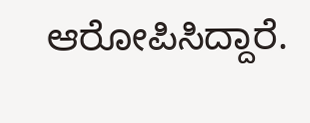ಆರೋಪಿಸಿದ್ದಾರೆ.